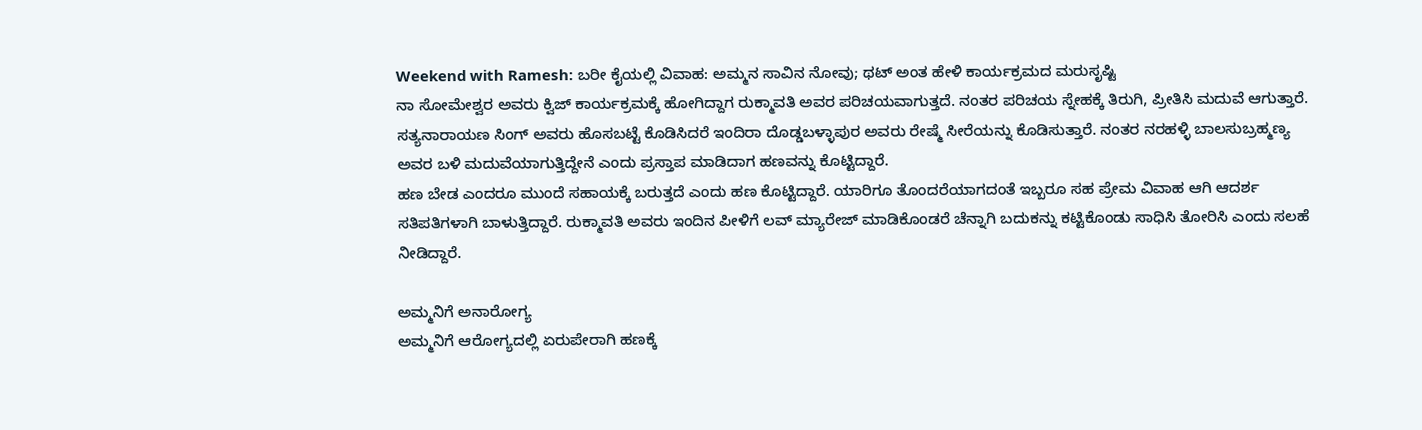Weekend with Ramesh: ಬರೀ ಕೈಯಲ್ಲಿ ವಿವಾಹ: ಅಮ್ಮನ ಸಾವಿನ ನೋವು; ಥಟ್ ಅಂತ ಹೇಳಿ ಕಾರ್ಯಕ್ರಮದ ಮರುಸೃಷ್ಟಿ
ನಾ ಸೋಮೇಶ್ವರ ಅವರು ಕ್ವಿಜ್ ಕಾರ್ಯಕ್ರಮಕ್ಕೆ ಹೋಗಿದ್ದಾಗ ರುಕ್ಮಾವತಿ ಅವರ ಪರಿಚಯವಾಗುತ್ತದೆ. ನಂತರ ಪರಿಚಯ ಸ್ನೇಹಕ್ಕೆ ತಿರುಗಿ, ಪ್ರೀತಿಸಿ ಮದುವೆ ಆಗುತ್ತಾರೆ. ಸತ್ಯನಾರಾಯಣ ಸಿಂಗ್ ಅವರು ಹೊಸಬಟ್ಟೆ ಕೊಡಿಸಿದರೆ ಇಂದಿರಾ ದೊಡ್ಡಬಳ್ಳಾಪುರ ಅವರು ರೇಷ್ಮೆ ಸೀರೆಯನ್ನು ಕೊಡಿಸುತ್ತಾರೆ. ನಂತರ ನರಹಳ್ಳಿ ಬಾಲಸುಬ್ರಹ್ಮಣ್ಯ ಅವರ ಬಳಿ ಮದುವೆಯಾಗುತ್ತಿದ್ದೇನೆ ಎಂದು ಪ್ರಸ್ತಾಪ ಮಾಡಿದಾಗ ಹಣವನ್ನು ಕೊಟ್ಟಿದ್ದಾರೆ.
ಹಣ ಬೇಡ ಎಂದರೂ ಮುಂದೆ ಸಹಾಯಕ್ಕೆ ಬರುತ್ತದೆ ಎಂದು ಹಣ ಕೊಟ್ಟಿದ್ದಾರೆ. ಯಾರಿಗೂ ತೊಂದರೆಯಾಗದಂತೆ ಇಬ್ಬರೂ ಸಹ ಪ್ರೇಮ ವಿವಾಹ ಆಗಿ ಆದರ್ಶ ಸತಿಪತಿಗಳಾಗಿ ಬಾಳುತ್ತಿದ್ದಾರೆ. ರುಕ್ಮಾವತಿ ಅವರು ಇಂದಿನ ಪೀಳಿಗೆ ಲವ್ ಮ್ಯಾರೇಜ್ ಮಾಡಿಕೊಂಡರೆ ಚೆನ್ನಾಗಿ ಬದುಕನ್ನು ಕಟ್ಟಿಕೊಂಡು ಸಾಧಿಸಿ ತೋರಿಸಿ ಎಂದು ಸಲಹೆ ನೀಡಿದ್ದಾರೆ.

ಅಮ್ಮನಿಗೆ ಅನಾರೋಗ್ಯ
ಅಮ್ಮನಿಗೆ ಆರೋಗ್ಯದಲ್ಲಿ ಏರುಪೇರಾಗಿ ಹಣಕ್ಕೆ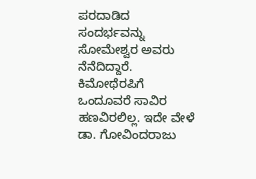ಪರದಾಡಿದ ಸಂದರ್ಭವನ್ನು ಸೋಮೇಶ್ವರ ಅವರು ನೆನೆದಿದ್ದಾರೆ. ಕಿಮೋಥೆರಪಿಗೆ ಒಂದೂವರೆ ಸಾವಿರ ಹಣವಿರಲಿಲ್ಲ. ಇದೇ ವೇಳೆ ಡಾ. ಗೋವಿಂದರಾಜು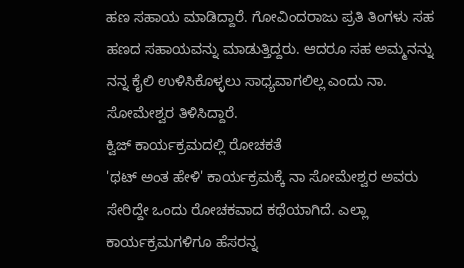ಹಣ ಸಹಾಯ ಮಾಡಿದ್ದಾರೆ. ಗೋವಿಂದರಾಜು ಪ್ರತಿ ತಿಂಗಳು ಸಹ ಹಣದ ಸಹಾಯವನ್ನು ಮಾಡುತ್ತಿದ್ದರು. ಆದರೂ ಸಹ ಅಮ್ಮನನ್ನು ನನ್ನ ಕೈಲಿ ಉಳಿಸಿಕೊಳ್ಳಲು ಸಾಧ್ಯವಾಗಲಿಲ್ಲ ಎಂದು ನಾ. ಸೋಮೇಶ್ವರ ತಿಳಿಸಿದ್ದಾರೆ.
ಕ್ವಿಜ್ ಕಾರ್ಯಕ್ರಮದಲ್ಲಿ ರೋಚಕತೆ
'ಥಟ್ ಅಂತ ಹೇಳಿ' ಕಾರ್ಯಕ್ರಮಕ್ಕೆ ನಾ ಸೋಮೇಶ್ವರ ಅವರು ಸೇರಿದ್ದೇ ಒಂದು ರೋಚಕವಾದ ಕಥೆಯಾಗಿದೆ. ಎಲ್ಲಾ ಕಾರ್ಯಕ್ರಮಗಳಿಗೂ ಹೆಸರನ್ನ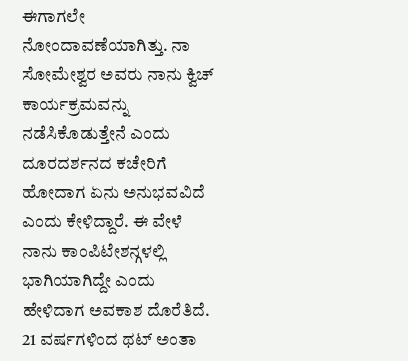ಈಗಾಗಲೇ ನೋಂದಾವಣೆಯಾಗಿತ್ತು. ನಾ ಸೋಮೇಶ್ವರ ಅವರು ನಾನು ಕ್ವಿಚ್ ಕಾರ್ಯಕ್ರಮವನ್ನು ನಡೆಸಿಕೊಡುತ್ತೇನೆ ಎಂದು ದೂರದರ್ಶನದ ಕಚೇರಿಗೆ ಹೋದಾಗ ಏನು ಅನುಭವವಿದೆ ಎಂದು ಕೇಳಿದ್ದಾರೆ. ಈ ವೇಳೆ ನಾನು ಕಾಂಪಿಟೇಶನ್ಗಳಲ್ಲಿ ಭಾಗಿಯಾಗಿದ್ದೇ ಎಂದು ಹೇಳಿದಾಗ ಅವಕಾಶ ದೊರೆತಿದೆ.
21 ವರ್ಷಗಳಿಂದ ಥಟ್ ಅಂತಾ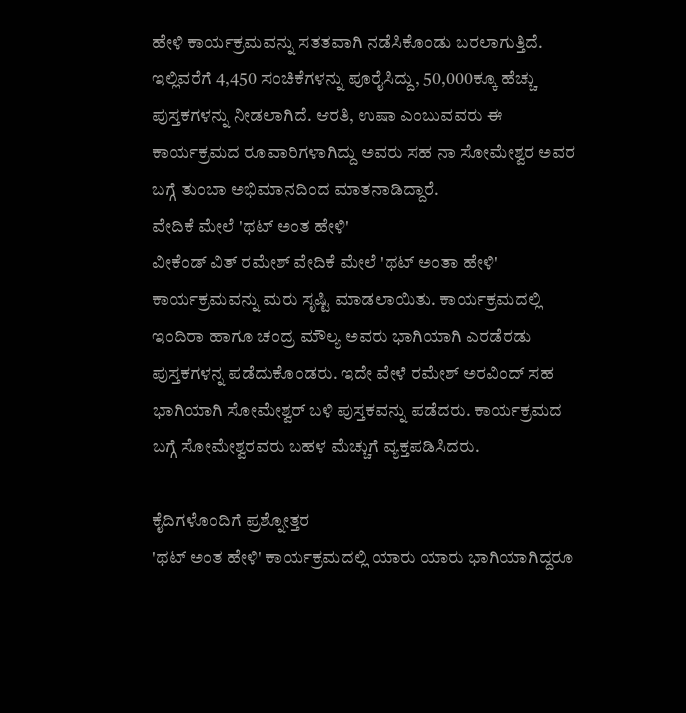ಹೇಳಿ ಕಾರ್ಯಕ್ರಮವನ್ನು ಸತತವಾಗಿ ನಡೆಸಿಕೊಂಡು ಬರಲಾಗುತ್ತಿದೆ. ಇಲ್ಲಿವರೆಗೆ 4,450 ಸಂಚಿಕೆಗಳನ್ನು ಪೂರೈಸಿದ್ದು, 50,000ಕ್ಕೂ ಹೆಚ್ಚು ಪುಸ್ತಕಗಳನ್ನು ನೀಡಲಾಗಿದೆ. ಆರತಿ, ಉಷಾ ಎಂಬುವವರು ಈ ಕಾರ್ಯಕ್ರಮದ ರೂವಾರಿಗಳಾಗಿದ್ದು ಅವರು ಸಹ ನಾ ಸೋಮೇಶ್ವರ ಅವರ ಬಗ್ಗೆ ತುಂಬಾ ಅಭಿಮಾನದಿಂದ ಮಾತನಾಡಿದ್ದಾರೆ.
ವೇದಿಕೆ ಮೇಲೆ 'ಥಟ್ ಅಂತ ಹೇಳಿ'
ವೀಕೆಂಡ್ ವಿತ್ ರಮೇಶ್ ವೇದಿಕೆ ಮೇಲೆ 'ಥಟ್ ಅಂತಾ ಹೇಳಿ' ಕಾರ್ಯಕ್ರಮವನ್ನು ಮರು ಸೃಷ್ಟಿ ಮಾಡಲಾಯಿತು. ಕಾರ್ಯಕ್ರಮದಲ್ಲಿ ಇಂದಿರಾ ಹಾಗೂ ಚಂದ್ರ ಮೌಲ್ಯ ಅವರು ಭಾಗಿಯಾಗಿ ಎರಡೆರಡು ಪುಸ್ತಕಗಳನ್ನ ಪಡೆದುಕೊಂಡರು. ಇದೇ ವೇಳೆ ರಮೇಶ್ ಅರವಿಂದ್ ಸಹ ಭಾಗಿಯಾಗಿ ಸೋಮೇಶ್ವರ್ ಬಳಿ ಪುಸ್ತಕವನ್ನು ಪಡೆದರು. ಕಾರ್ಯಕ್ರಮದ ಬಗ್ಗೆ ಸೋಮೇಶ್ವರವರು ಬಹಳ ಮೆಚ್ಚುಗೆ ವ್ಯಕ್ತಪಡಿಸಿದರು.

ಕೈದಿಗಳೊಂದಿಗೆ ಪ್ರಶ್ನೋತ್ತರ
'ಥಟ್ ಅಂತ ಹೇಳಿ' ಕಾರ್ಯಕ್ರಮದಲ್ಲಿ ಯಾರು ಯಾರು ಭಾಗಿಯಾಗಿದ್ದರೂ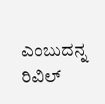ಎಂಬುದನ್ನ ರಿವಿಲ್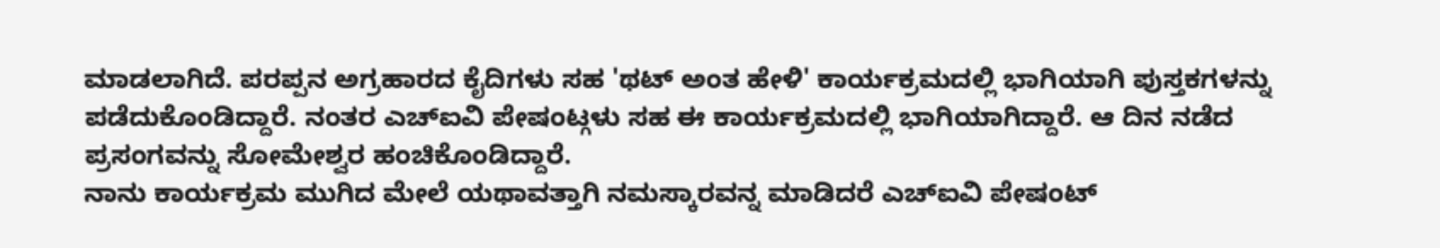ಮಾಡಲಾಗಿದೆ. ಪರಪ್ಪನ ಅಗ್ರಹಾರದ ಕೈದಿಗಳು ಸಹ 'ಥಟ್ ಅಂತ ಹೇಳಿ' ಕಾರ್ಯಕ್ರಮದಲ್ಲಿ ಭಾಗಿಯಾಗಿ ಪುಸ್ತಕಗಳನ್ನು ಪಡೆದುಕೊಂಡಿದ್ದಾರೆ. ನಂತರ ಎಚ್ಐವಿ ಪೇಷಂಟ್ಗಳು ಸಹ ಈ ಕಾರ್ಯಕ್ರಮದಲ್ಲಿ ಭಾಗಿಯಾಗಿದ್ದಾರೆ. ಆ ದಿನ ನಡೆದ ಪ್ರಸಂಗವನ್ನು ಸೋಮೇಶ್ವರ ಹಂಚಿಕೊಂಡಿದ್ದಾರೆ.
ನಾನು ಕಾರ್ಯಕ್ರಮ ಮುಗಿದ ಮೇಲೆ ಯಥಾವತ್ತಾಗಿ ನಮಸ್ಕಾರವನ್ನ ಮಾಡಿದರೆ ಎಚ್ಐವಿ ಪೇಷಂಟ್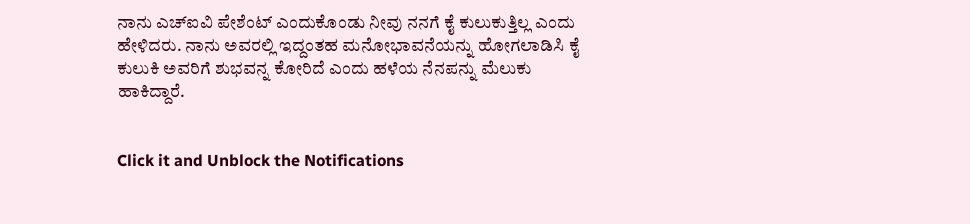ನಾನು ಎಚ್ಐವಿ ಪೇಶೆಂಟ್ ಎಂದುಕೊಂಡು ನೀವು ನನಗೆ ಕೈ ಕುಲುಕುತ್ತಿಲ್ಲ ಎಂದು ಹೇಳಿದರು. ನಾನು ಅವರಲ್ಲಿ ಇದ್ದಂತಹ ಮನೋಭಾವನೆಯನ್ನು ಹೋಗಲಾಡಿಸಿ ಕೈ ಕುಲುಕಿ ಅವರಿಗೆ ಶುಭವನ್ನ ಕೋರಿದೆ ಎಂದು ಹಳೆಯ ನೆನಪನ್ನು ಮೆಲುಕು ಹಾಕಿದ್ದಾರೆ.


Click it and Unblock the Notifications